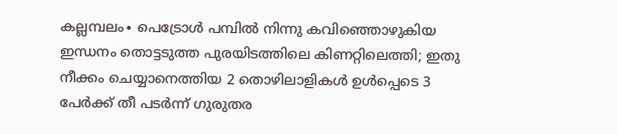കല്ലമ്പലം∙ പെട്രോൾ പമ്പിൽ നിന്നു കവിഞ്ഞൊഴുകിയ ഇന്ധനം തൊട്ടടുത്ത പുരയിടത്തിലെ കിണറ്റിലെത്തി; ഇതു നീക്കം ചെയ്യാനെത്തിയ 2 തൊഴിലാളികൾ ഉൾപ്പെടെ 3 പേർക്ക് തീ പടർന്ന് ഗുരുതര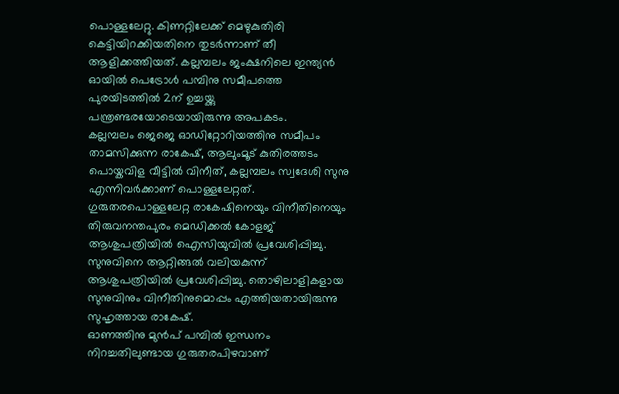പൊള്ളലേറ്റു. കിണറ്റിലേക്ക് മെഴുകുതിരി കെട്ടിയിറക്കിയതിനെ തുടർന്നാണ് തീ ആളിക്കത്തിയത്. കല്ലമ്പലം ജംക്ഷനിലെ ഇന്ത്യൻ ഓയിൽ പെട്രോൾ പമ്പിനു സമീപത്തെ പുരയിടത്തിൽ 2ന് ഉച്ചയ്ക്കു പന്ത്രണ്ടരയോടെയായിരുന്നു അപകടം.
കല്ലമ്പലം ജെജെ ഓഡിറ്റോറിയത്തിനു സമീപം താമസിക്കുന്ന രാകേഷ്, ആലുംമൂട് കുതിരത്തടം പൊയ്കവിള വീട്ടിൽ വിനീത്, കല്ലമ്പലം സ്വദേശി സുനു എന്നിവർക്കാണ് പൊള്ളലേറ്റത്. ഗുരുതരപൊള്ളലേറ്റ രാകേഷിനെയും വിനീതിനെയും തിരുവനന്തപുരം മെഡിക്കൽ കോളജ് ആശുപത്രിയിൽ ഐസിയുവിൽ പ്രവേശിപ്പിച്ചു. സുനുവിനെ ആറ്റിങ്ങൽ വലിയകുന്ന് ആശുപത്രിയിൽ പ്രവേശിപ്പിച്ചു. തൊഴിലാളികളായ സുനുവിനും വിനീതിനുമൊപ്പം എത്തിയതായിരുന്നു സുഹൃത്തായ രാകേഷ്.
ഓണത്തിനു മുൻപ് പമ്പിൽ ഇന്ധനം നിറച്ചതിലുണ്ടായ ഗുരുതരപിഴവാണ്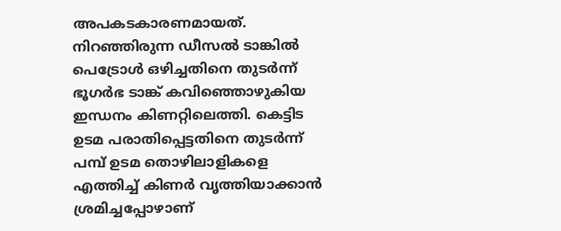അപകടകാരണമായത്. നിറഞ്ഞിരുന്ന ഡീസൽ ടാങ്കിൽ പെട്രോൾ ഒഴിച്ചതിനെ തുടർന്ന് ഭൂഗർഭ ടാങ്ക് കവിഞ്ഞൊഴുകിയ ഇന്ധനം കിണറ്റിലെത്തി. കെട്ടിട ഉടമ പരാതിപ്പെട്ടതിനെ തുടർന്ന് പമ്പ് ഉടമ തൊഴിലാളികളെ എത്തിച്ച് കിണർ വൃത്തിയാക്കാൻ ശ്രമിച്ചപ്പോഴാണ്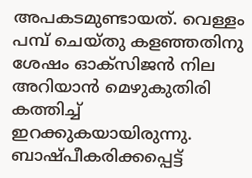അപകടമുണ്ടായത്. വെള്ളം പമ്പ് ചെയ്തു കളഞ്ഞതിനു ശേഷം ഓക്സിജൻ നില അറിയാൻ മെഴുകുതിരി കത്തിച്ച് ഇറക്കുകയായിരുന്നു. ബാഷ്പീകരിക്കപ്പെട്ട്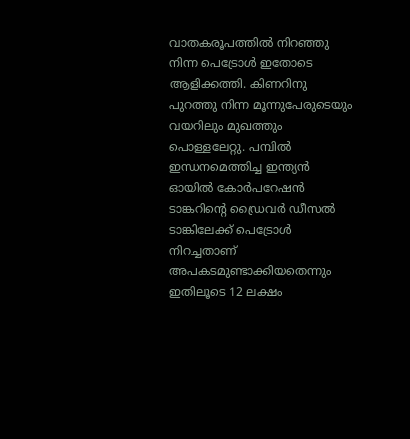വാതകരൂപത്തിൽ നിറഞ്ഞു നിന്ന പെട്രോൾ ഇതോടെ ആളിക്കത്തി. കിണറിനു പുറത്തു നിന്ന മൂന്നുപേരുടെയും വയറിലും മുഖത്തും പൊള്ളലേറ്റു. പമ്പിൽ ഇന്ധനമെത്തിച്ച ഇന്ത്യൻ ഓയിൽ കോർപറേഷൻ ടാങ്കറിന്റെ ഡ്രൈവർ ഡീസൽ ടാങ്കിലേക്ക് പെട്രോൾ നിറച്ചതാണ് അപകടമുണ്ടാക്കിയതെന്നും ഇതിലൂടെ 12 ലക്ഷം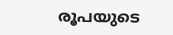രൂപയുടെ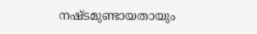നഷ്ടമുണ്ടായതായും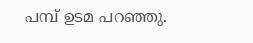പമ്പ് ഉടമ പറഞ്ഞു.